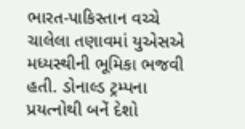ભારત-પાકિસ્તાન વચ્ચે ચાલેલા તણાવમાં યુએસએ મધ્યસ્થીની ભૂમિકા ભજવી હતી. ડોનાલ્ડ ટ્રમ્પના પ્રયત્નોથી બનેં દેશો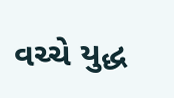વચ્ચે યુદ્ધ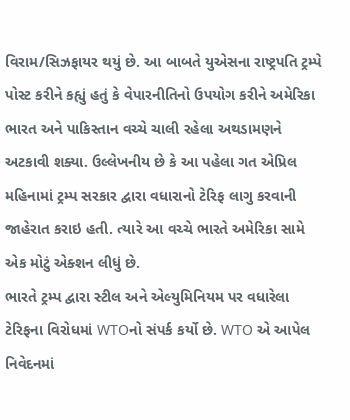વિરામ/સિઝફાયર થયું છે. આ બાબતે યુએસના રાષ્ટ્રપતિ ટ્રમ્પે પોસ્ટ કરીને કહ્યું હતું કે વેપારનીતિનો ઉપયોગ કરીને અમેરિકા ભારત અને પાકિસ્તાન વચ્ચે ચાલી રહેલા અથડામણને અટકાવી શક્યા. ઉલ્લેખનીય છે કે આ પહેલા ગત એપ્રિલ મહિનામાં ટ્રમ્પ સરકાર દ્વારા વધારાનો ટેરિફ લાગુ કરવાની જાહેરાત કરાઇ હતી. ત્યારે આ વચ્ચે ભારતે અમેરિકા સામે એક મોટું એક્શન લીધું છે.
ભારતે ટ્રમ્પ દ્વારા સ્ટીલ અને એલ્યુમિનિયમ પર વધારેલા ટેરિફના વિરોધમાં WTOનો સંપર્ક કર્યો છે. WTO એ આપેલ નિવેદનમાં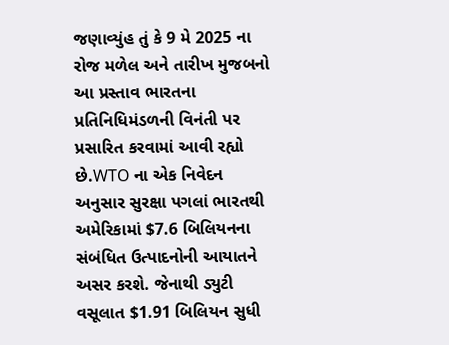જણાવ્યુંહ તું કે 9 મે 2025 ના રોજ મળેલ અને તારીખ મુજબનો આ પ્રસ્તાવ ભારતના પ્રતિનિધિમંડળની વિનંતી પર પ્રસારિત કરવામાં આવી રહ્યો છે.WTO ના એક નિવેદન અનુસાર સુરક્ષા પગલાં ભારતથી અમેરિકામાં $7.6 બિલિયનના સંબંધિત ઉત્પાદનોની આયાતને અસર કરશે. જેનાથી ડ્યુટી વસૂલાત $1.91 બિલિયન સુધી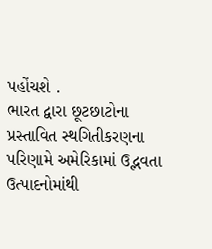પહોંચશે .
ભારત દ્વારા છૂટછાટોના પ્રસ્તાવિત સ્થગિતીકરણના પરિણામે અમેરિકામાં ઉદ્ભવતા ઉત્પાદનોમાંથી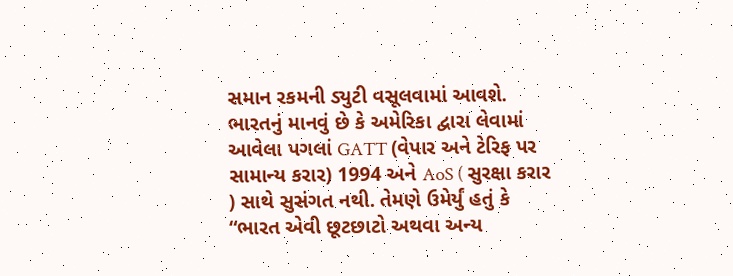સમાન રકમની ડ્યુટી વસૂલવામાં આવશે. ભારતનું માનવું છે કે અમેરિકા દ્વારા લેવામાં આવેલા પગલાં GATT (વેપાર અને ટેરિફ પર સામાન્ય કરાર) 1994 અને AoS ( સુરક્ષા કરાર ) સાથે સુસંગત નથી. તેમણે ઉમેર્યું હતું કે “ભારત એવી છૂટછાટો અથવા અન્ય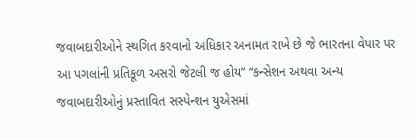જવાબદારીઓને સ્થગિત કરવાનો અધિકાર અનામત રાખે છે જે ભારતના વેપાર પર આ પગલાંની પ્રતિકૂળ અસરો જેટલી જ હોય” “કન્સેશન અથવા અન્ય જવાબદારીઓનું પ્રસ્તાવિત સસ્પેન્શન યુએસમાં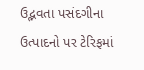ઉદ્ભવતા પસંદગીના ઉત્પાદનો પર ટેરિફમાં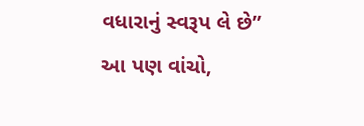વધારાનું સ્વરૂપ લે છે”
આ પણ વાંચો,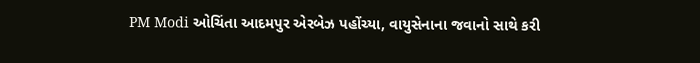PM Modi ઓચિંતા આદમપુર એરબેઝ પહોંચ્યા, વાયુસેનાના જવાનો સાથે કરી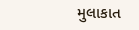મુલાકાત